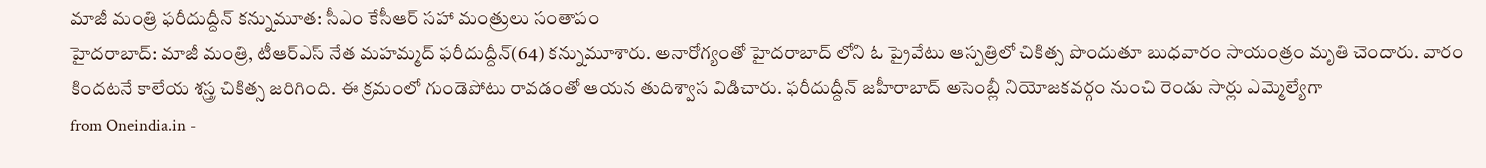మాజీ మంత్రి ఫరీదుద్దీన్ కన్నుమూత: సీఎం కేసీఆర్ సహా మంత్రులు సంతాపం
హైదరాబాద్: మాజీ మంత్రి, టీఆర్ఎస్ నేత మహమ్మద్ ఫరీదుద్దీన్(64) కన్నుమూశారు. అనారోగ్యంతో హైదరాబాద్ లోని ఓ ప్రైవేటు ఆస్పత్రిలో చికిత్స పొందుతూ బుధవారం సాయంత్రం మృతి చెందారు. వారం కిందటనే కాలేయ శస్త్ర చికిత్స జరిగింది. ఈ క్రమంలో గుండెపోటు రావడంతో ఆయన తుదిశ్వాస విడిచారు. ఫరీదుద్దీన్ జహీరాబాద్ అసెంబ్లీ నియోజకవర్గం నుంచి రెండు సార్లు ఎమ్మెల్యేగా
from Oneindia.in -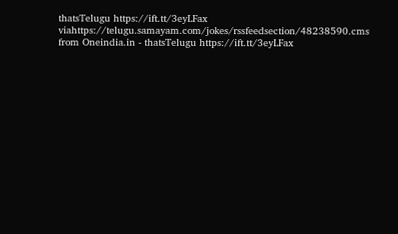thatsTelugu https://ift.tt/3eyLFax
viahttps://telugu.samayam.com/jokes/rssfeedsection/48238590.cms
from Oneindia.in - thatsTelugu https://ift.tt/3eyLFax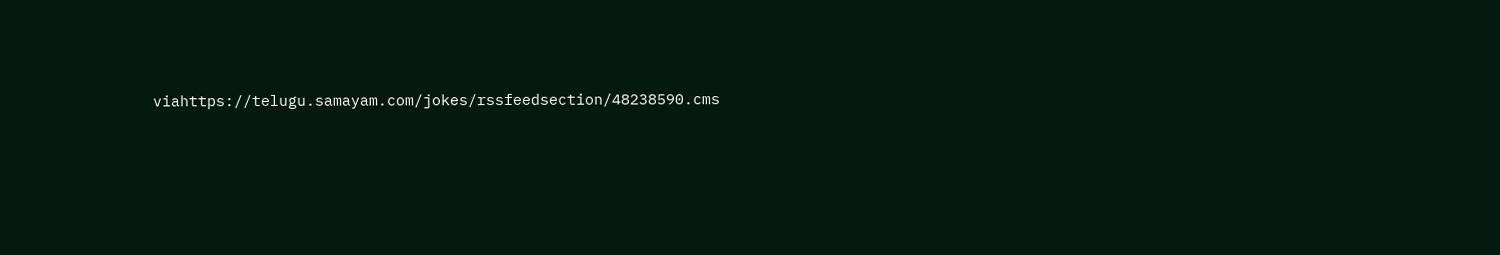viahttps://telugu.samayam.com/jokes/rssfeedsection/48238590.cms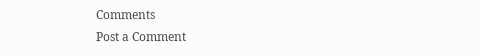Comments
Post a Comment